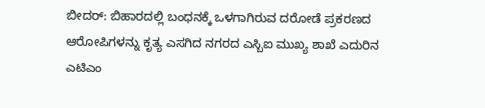ಬೀದರ್: ಬಿಹಾರದಲ್ಲಿ ಬಂಧನಕ್ಕೆ ಒಳಗಾಗಿರುವ ದರೋಡೆ ಪ್ರಕರಣದ ಆರೋಪಿಗಳನ್ನು ಕೃತ್ಯ ಎಸಗಿದ ನಗರದ ಎಸ್ಬಿಐ ಮುಖ್ಯ ಶಾಖೆ ಎದುರಿನ ಎಟಿಎಂ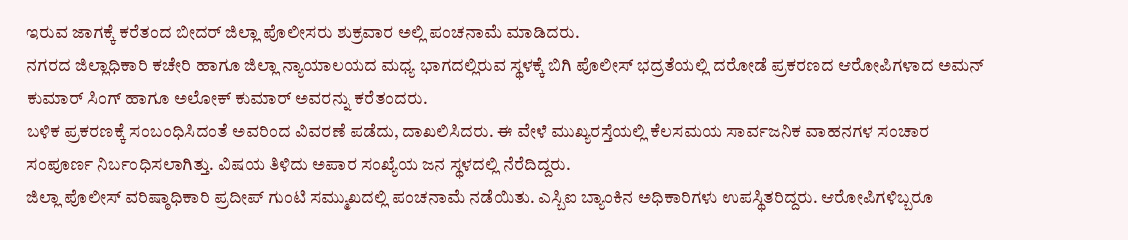ಇರುವ ಜಾಗಕ್ಕೆ ಕರೆತಂದ ಬೀದರ್ ಜಿಲ್ಲಾ ಪೊಲೀಸರು ಶುಕ್ರವಾರ ಅಲ್ಲಿ ಪಂಚನಾಮೆ ಮಾಡಿದರು.
ನಗರದ ಜಿಲ್ಲಾಧಿಕಾರಿ ಕಚೇರಿ ಹಾಗೂ ಜಿಲ್ಲಾ ನ್ಯಾಯಾಲಯದ ಮಧ್ಯ ಭಾಗದಲ್ಲಿರುವ ಸ್ಥಳಕ್ಕೆ ಬಿಗಿ ಪೊಲೀಸ್ ಭದ್ರತೆಯಲ್ಲಿ ದರೋಡೆ ಪ್ರಕರಣದ ಆರೋಪಿಗಳಾದ ಅಮನ್ ಕುಮಾರ್ ಸಿಂಗ್ ಹಾಗೂ ಅಲೋಕ್ ಕುಮಾರ್ ಅವರನ್ನು ಕರೆತಂದರು.
ಬಳಿಕ ಪ್ರಕರಣಕ್ಕೆ ಸಂಬಂಧಿಸಿದಂತೆ ಅವರಿಂದ ವಿವರಣೆ ಪಡೆದು, ದಾಖಲಿಸಿದರು. ಈ ವೇಳೆ ಮುಖ್ಯರಸ್ತೆಯಲ್ಲಿ ಕೆಲಸಮಯ ಸಾರ್ವಜನಿಕ ವಾಹನಗಳ ಸಂಚಾರ ಸಂಪೂರ್ಣ ನಿರ್ಬಂಧಿಸಲಾಗಿತ್ತು. ವಿಷಯ ತಿಳಿದು ಅಪಾರ ಸಂಖ್ಯೆಯ ಜನ ಸ್ಥಳದಲ್ಲಿ ನೆರೆದಿದ್ದರು.
ಜಿಲ್ಲಾ ಪೊಲೀಸ್ ವರಿಷ್ಠಾಧಿಕಾರಿ ಪ್ರದೀಪ್ ಗುಂಟಿ ಸಮ್ಮುಖದಲ್ಲಿ ಪಂಚನಾಮೆ ನಡೆಯಿತು. ಎಸ್ಬಿಐ ಬ್ಯಾಂಕಿನ ಅಧಿಕಾರಿಗಳು ಉಪಸ್ಥಿತರಿದ್ದರು. ಆರೋಪಿಗಳಿಬ್ಬರೂ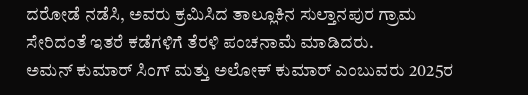ದರೋಡೆ ನಡೆಸಿ, ಅವರು ಕ್ರಮಿಸಿದ ತಾಲ್ಲೂಕಿನ ಸುಲ್ತಾನಪುರ ಗ್ರಾಮ ಸೇರಿದಂತೆ ಇತರೆ ಕಡೆಗಳಿಗೆ ತೆರಳಿ ಪಂಚನಾಮೆ ಮಾಡಿದರು.
ಅಮನ್ ಕುಮಾರ್ ಸಿಂಗ್ ಮತ್ತು ಅಲೋಕ್ ಕುಮಾರ್ ಎಂಬುವರು 2025ರ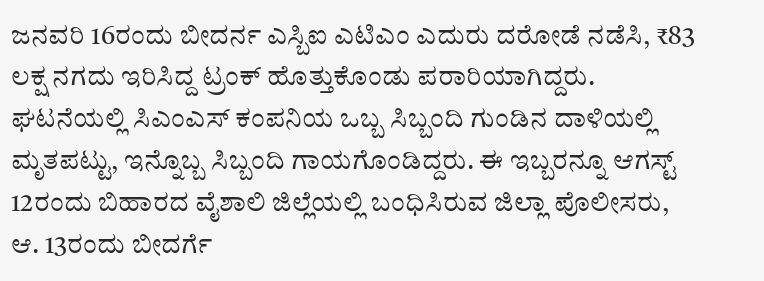ಜನವರಿ 16ರಂದು ಬೀದರ್ನ ಎಸ್ಬಿಐ ಎಟಿಎಂ ಎದುರು ದರೋಡೆ ನಡೆಸಿ, ₹83 ಲಕ್ಷ ನಗದು ಇರಿಸಿದ್ದ ಟ್ರಂಕ್ ಹೊತ್ತುಕೊಂಡು ಪರಾರಿಯಾಗಿದ್ದರು.
ಘಟನೆಯಲ್ಲಿ ಸಿಎಂಎಸ್ ಕಂಪನಿಯ ಒಬ್ಬ ಸಿಬ್ಬಂದಿ ಗುಂಡಿನ ದಾಳಿಯಲ್ಲಿ ಮೃತಪಟ್ಟು, ಇನ್ನೊಬ್ಬ ಸಿಬ್ಬಂದಿ ಗಾಯಗೊಂಡಿದ್ದರು. ಈ ಇಬ್ಬರನ್ನೂ ಆಗಸ್ಟ್ 12ರಂದು ಬಿಹಾರದ ವೈಶಾಲಿ ಜಿಲ್ಲೆಯಲ್ಲಿ ಬಂಧಿಸಿರುವ ಜಿಲ್ಲಾ ಪೊಲೀಸರು, ಆ. 13ರಂದು ಬೀದರ್ಗೆ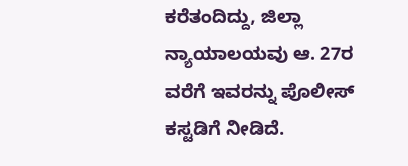ಕರೆತಂದಿದ್ದು, ಜಿಲ್ಲಾ ನ್ಯಾಯಾಲಯವು ಆ. 27ರ ವರೆಗೆ ಇವರನ್ನು ಪೊಲೀಸ್ ಕಸ್ಟಡಿಗೆ ನೀಡಿದೆ.